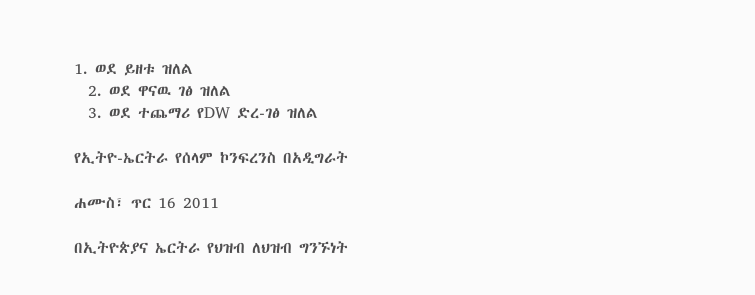1. ወደ ይዘቱ ዝለል
  2. ወደ ዋናዉ ገፅ ዝለል
  3. ወደ ተጨማሪ የDW ድረ-ገፅ ዝለል

የኢትዮ-ኤርትራ የሰላም ኮንፍረንስ በአዲግራት

ሐሙስ፣ ጥር 16 2011

በኢትዮጵያና ኤርትራ የህዝብ ለህዝብ ግንኙነት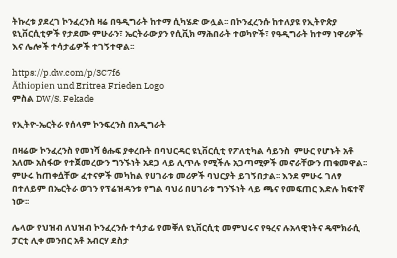ትኩረቱ ያደረገ ኮንፈረንስ ዛሬ በዓዲግራት ከተማ ሲካሄድ ውሏል፡፡ በኮንፈረንሱ ከተለያዩ የኢትዮጵያ ዩኒቨርሲቲዎች የታደሙ ምሁራን፣ ኤርትራውያን የሲቪክ ማሕበራት ተወካዮች፣ የዓዲግራት ከተማ ነዋሪዎች እና ሌሎች ተሳታፊዎች ተገኝተዋል፡፡

https://p.dw.com/p/3C7f6
Äthiopien und Eritrea Frieden Logo
ምስል DW/S. Fekade

የኢትዮ-ኤርትራ የሰላም ኮንፍረንስ በአዲግራት

በዛሬው ኮንፈረንስ የመነሻ ፅሑፍ ያቀረቡት በባህርዳር ዩኒቨርሲቲ የፖለቲካል ሳይንስ  ምሁር የሆኑት አቶ አለሙ አስፋው የተጀመረውን ግንኙነት አደጋ ላይ ሊጥሉ የሚችሉ አጋጣሚዎች መኖራቸውን ጠቁመዋል፡፡ ምሁሩ ከጠቀሷቸው ፈተናዎች መካከል የሀገራቱ መሪዎች ባህርያት ይገኝበታል፡፡ እንደ ምሁሩ ገለፃ በተለይም በኤርትራ ወገን የፕሬዝዳንቱ የግል ባህሪ በሀገራቱ ግንኙነት ላይ ጫና የመፍጠር እድሉ ከፍተኛ ነው፡፡

ሌላው የህዝብ ለህዝብ ኮንፈረንሱ ተሳታፊ የመቐለ ዩኒቨርሲቲ መምህሩና የዓረና ሉአላዊነትና ዴሞክራሲ ፓርቲ ሊቀ መንበር አቶ አብርሃ ደስታ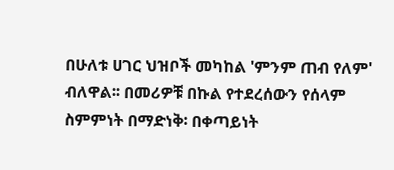በሁለቱ ሀገር ህዝቦች መካከል 'ምንም ጠብ የለም' ብለዋል፡፡ በመሪዎቹ በኩል የተደረሰውን የሰላም ስምምነት በማድነቅ፡ በቀጣይነት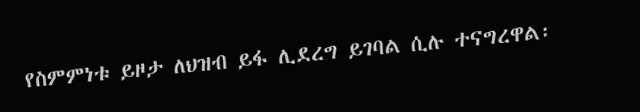የስምምነቱ ይዞታ ለህዝብ ይፋ ሊደረግ ይገባል ሲሉ ተናግረዋል፡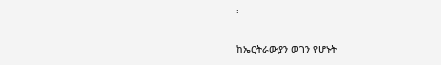፡

ከኤርትራውያን ወገን የሆኑት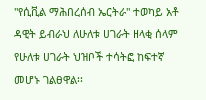"የሲቪል ማሕበረሰብ ኤርትራ" ተወካይ አቶ ዳዊት ይብራህ ለሁለቱ ሀገራት ዘላቂ ሰላም የሁለቱ ሀገራት ህዝቦች ተሳትፎ ከፍተኛ መሆኑ ገልፀዋል፡፡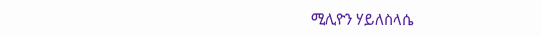ሚሊዮን ሃይለስላሴ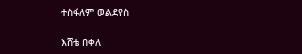ተስፋለም ወልደየስ

እሸቴ በቀለ